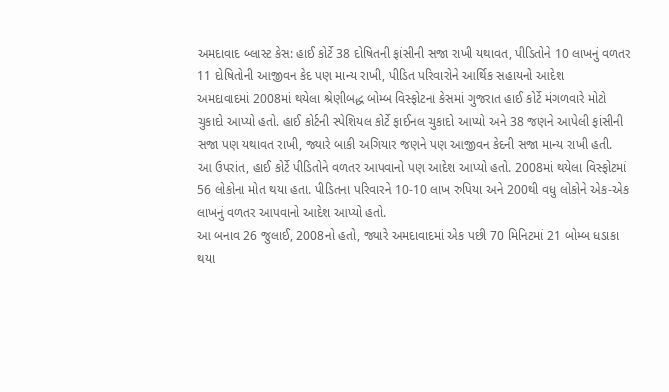અમદાવાદ બ્લાસ્ટ કેસ: હાઈ કોર્ટે 38 દોષિતની ફાંસીની સજા રાખી યથાવત, પીડિતોને 10 લાખનું વળતર
11 દોષિતોની આજીવન કેદ પણ માન્ય રાખી, પીડિત પરિવારોને આર્થિક સહાયનો આદેશ
અમદાવાદમાં 2008માં થયેલા શ્રેણીબદ્ધ બોમ્બ વિસ્ફોટના કેસમાં ગુજરાત હાઈ કોર્ટે મંગળવારે મોટો ચુકાદો આપ્યો હતો. હાઈ કોર્ટની સ્પેશિયલ કોર્ટે ફાઈનલ ચુકાદો આપ્યો અને 38 જણને આપેલી ફાંસીની સજા પણ યથાવત રાખી, જ્યારે બાકી અગિયાર જણને પણ આજીવન કેદની સજા માન્ય રાખી હતી.
આ ઉપરાંત, હાઈ કોર્ટે પીડિતોને વળતર આપવાનો પણ આદેશ આપ્યો હતો. 2008માં થયેલા વિસ્ફોટમાં 56 લોકોના મોત થયા હતા. પીડિતના પરિવારને 10-10 લાખ રુપિયા અને 200થી વધુ લોકોને એક-એક લાખનું વળતર આપવાનો આદેશ આપ્યો હતો.
આ બનાવ 26 જુલાઈ, 2008નો હતો, જ્યારે અમદાવાદમાં એક પછી 70 મિનિટમાં 21 બોમ્બ ધડાકા થયા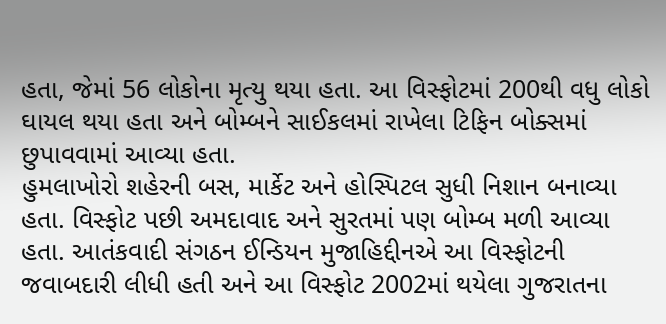હતા, જેમાં 56 લોકોના મૃત્યુ થયા હતા. આ વિસ્ફોટમાં 200થી વધુ લોકો ઘાયલ થયા હતા અને બોમ્બને સાઈકલમાં રાખેલા ટિફિન બોક્સમાં છુપાવવામાં આવ્યા હતા.
હુમલાખોરો શહેરની બસ, માર્કેટ અને હોસ્પિટલ સુધી નિશાન બનાવ્યા હતા. વિસ્ફોટ પછી અમદાવાદ અને સુરતમાં પણ બોમ્બ મળી આવ્યા હતા. આતંકવાદી સંગઠન ઈન્ડિયન મુજાહિદ્દીનએ આ વિસ્ફોટની જવાબદારી લીધી હતી અને આ વિસ્ફોટ 2002માં થયેલા ગુજરાતના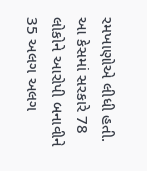રમખાણોએ લીધી હતી.
આ કેસમાં સરકારે 78 લોકોને આરોપી બનાવીને 35 અલગ અલગ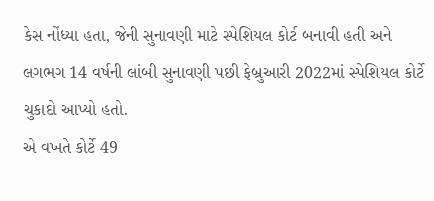કેસ નોંધ્યા હતા, જેની સુનાવણી માટે સ્પેશિયલ કોર્ટ બનાવી હતી અને લગભગ 14 વર્ષની લાંબી સુનાવણી પછી ફેબ્રુઆરી 2022માં સ્પેશિયલ કોર્ટે ચુકાદો આપ્યો હતો.
એ વખતે કોર્ટે 49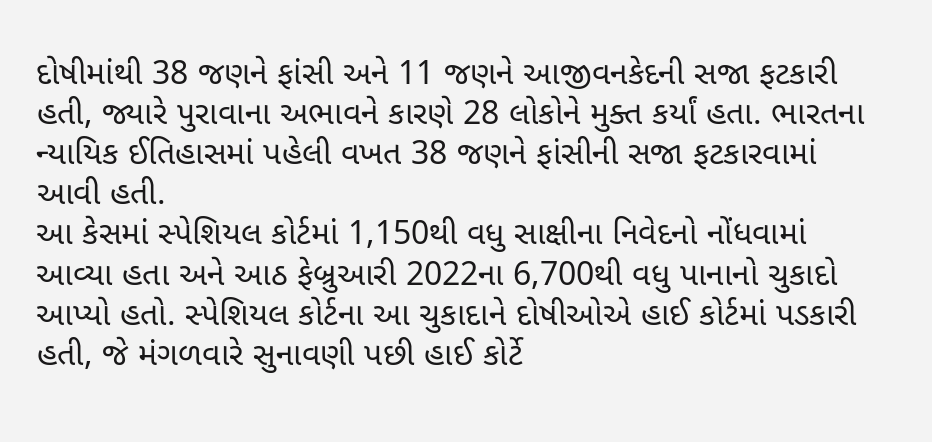દોષીમાંથી 38 જણને ફાંસી અને 11 જણને આજીવનકેદની સજા ફટકારી હતી, જ્યારે પુરાવાના અભાવને કારણે 28 લોકોને મુક્ત કર્યાં હતા. ભારતના ન્યાયિક ઈતિહાસમાં પહેલી વખત 38 જણને ફાંસીની સજા ફટકારવામાં આવી હતી.
આ કેસમાં સ્પેશિયલ કોર્ટમાં 1,150થી વધુ સાક્ષીના નિવેદનો નોંધવામાં આવ્યા હતા અને આઠ ફેબ્રુઆરી 2022ના 6,700થી વધુ પાનાનો ચુકાદો આપ્યો હતો. સ્પેશિયલ કોર્ટના આ ચુકાદાને દોષીઓએ હાઈ કોર્ટમાં પડકારી હતી, જે મંગળવારે સુનાવણી પછી હાઈ કોર્ટે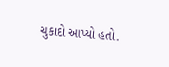ચુકાદો આપ્યો હતો.